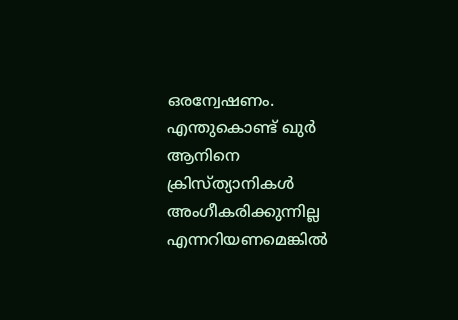ഒരന്വേഷണം. എന്തുകൊണ്ട് ഖുര്‍ ആനിനെ ക്രിസ്ത്യാനികള്‍ അംഗീകരിക്കുന്നില്ല എന്നറിയണമെങ്കില്‍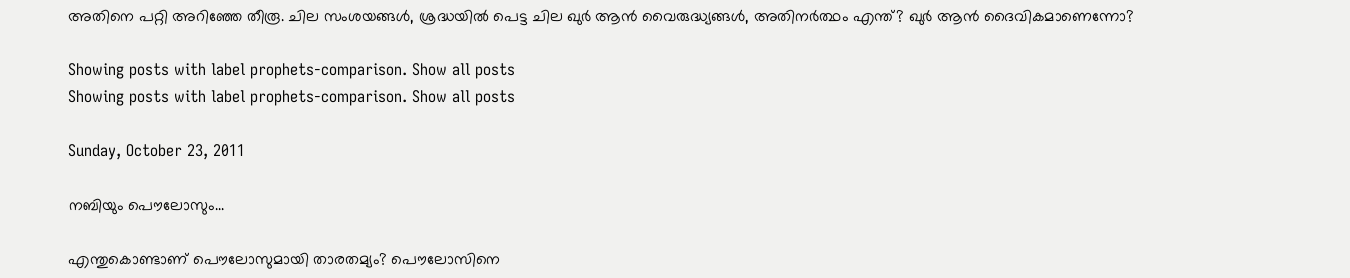അതിനെ പറ്റി അറിഞ്ഞേ തീരൂ. ചില സംശയങ്ങള്‍, ശ്രദ്ധയില്‍ പെട്ട ചില ഖുര്‍ ആന്‍ വൈരുദ്ധ്യങ്ങള്‍, അതിനര്‍ത്ഥം എന്ത്? ഖുര്‍ ആന്‍ ദൈവികമാണെന്നോ?

Showing posts with label prophets-comparison. Show all posts
Showing posts with label prophets-comparison. Show all posts

Sunday, October 23, 2011

നബിയും പൌലോസും...

എന്തുകൊണ്ടാണ് പൌലോസുമായി താരതമ്യം? പൌലോസിനെ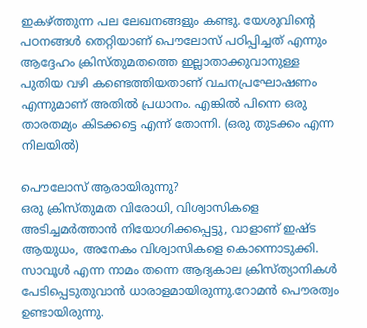ഇകഴ്ത്തുന്ന പല ലേഖനങ്ങളും കണ്ടു. യേശുവിന്റെ പഠനങ്ങള്‍ തെറ്റിയാണ് പൌലോസ് പഠിപ്പിച്ചത് എന്നും ആദ്ദേഹം ക്രിസ്തുമതത്തെ ഇല്ലാതാക്കുവാനുള്ള പുതിയ വഴി കണ്ടെത്തിയതാണ് വചനപ്രഘോഷണം എന്നുമാണ് അതില്‍ പ്രധാനം. എങ്കില്‍ പിന്നെ ഒരു താരതമ്യം കിടക്കട്ടെ എന്ന് തോന്നി. (ഒരു തുടക്കം എന്ന നിലയില്‍)

പൌലോസ് ആരായിരുന്നു?
ഒരു ക്രിസ്തുമത വിരോധി, വിശ്വാസികളെ അടിച്ചമര്‍ത്താന്‍ നിയോഗിക്കപ്പെട്ടു, വാളാണ് ഇഷ്ട ആയുധം, അനേകം വിശ്വാസികളെ കൊന്നൊടുക്കി. സാവൂള്‍ എന്ന നാമം തന്നെ ആദ്യകാല ക്രിസ്ത്യാനികള്‍ പേടിപ്പെടുതുവാന്‍ ധാരാളമായിരുന്നു.റോമന്‍ പൌരത്വം ഉണ്ടായിരുന്നു.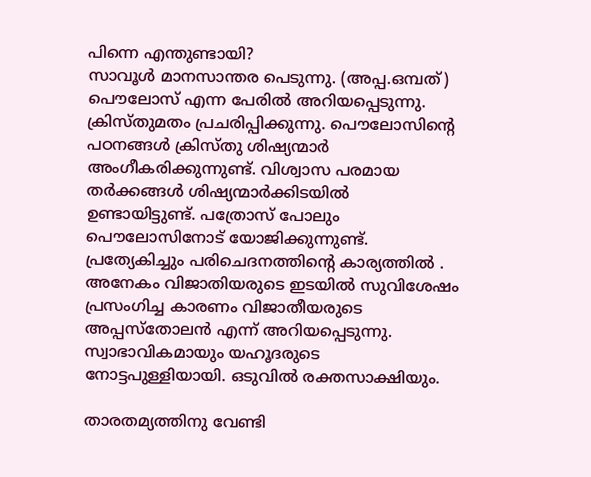പിന്നെ എന്തുണ്ടായി?
സാവൂള്‍ മാനസാന്തര പെടുന്നു. (അപ്പ.ഒമ്പത്‌) പൌലോസ് എന്ന പേരില്‍ അറിയപ്പെടുന്നു. ക്രിസ്തുമതം പ്രചരിപ്പിക്കുന്നു. പൌലോസിന്റെ പഠനങ്ങള്‍ ക്രിസ്തു ശിഷ്യന്മാര്‍ അംഗീകരിക്കുന്നുണ്ട്. വിശ്വാസ പരമായ തര്‍ക്കങ്ങള്‍ ശിഷ്യന്മാര്‍ക്കിടയില്‍ ഉണ്ടായിട്ടുണ്ട്. പത്രോസ് പോലും പൌലോസിനോട് യോജിക്കുന്നുണ്ട്. പ്രത്യേകിച്ചും പരിചെദനത്തിന്റെ കാര്യത്തില്‍ . അനേകം വിജാതിയരുടെ ഇടയില്‍ സുവിശേഷം പ്രസംഗിച്ച കാരണം വിജാതീയരുടെ അപ്പസ്തോലന്‍ എന്ന് അറിയപ്പെടുന്നു. സ്വാഭാവികമായും യഹൂദരുടെ നോട്ടപുള്ളിയായി. ഒടുവില്‍ രക്തസാക്ഷിയും.

താരതമ്യത്തിനു വേണ്ടി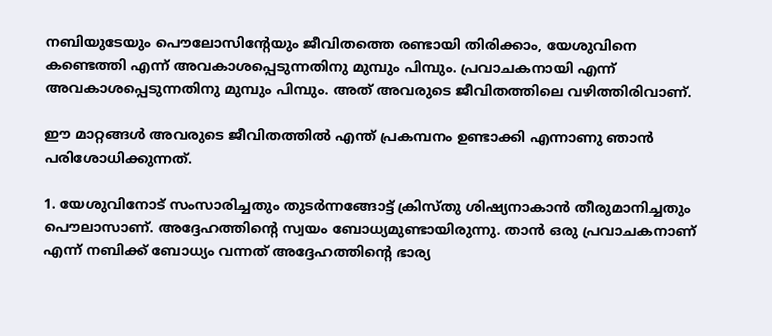നബിയുടേയും പൌലോസിന്റേയും ജീവിതത്തെ രണ്ടായി തിരിക്കാം, യേശുവിനെ കണ്ടെത്തി എന്ന് അവകാശപ്പെടുന്നതിനു മുമ്പും പിമ്പും. പ്രവാചകനായി എന്ന് അവകാശപ്പെടുന്നതിനു മുമ്പും പിമ്പും. അത് അവരുടെ ജീവിതത്തിലെ വഴിത്തിരിവാണ്.

ഈ മാറ്റങ്ങള്‍ അവരുടെ ജീവിതത്തില്‍ എന്ത് പ്രകമ്പനം ഉണ്ടാക്കി എന്നാണു ഞാന്‍ പരിശോധിക്കുന്നത്.

1. യേശുവിനോട് സംസാരിച്ചതും തുടര്‍ന്നങ്ങോട്ട് ക്രിസ്തു ശിഷ്യനാകാന്‍ തീരുമാനിച്ചതും പൌലാസാണ്. അദ്ദേഹത്തിന്റെ സ്വയം ബോധ്യമുണ്ടായിരുന്നു. താന്‍ ഒരു പ്രവാചകനാണ് എന്ന് നബിക്ക്‌ ബോധ്യം വന്നത് അദ്ദേഹത്തിന്റെ ഭാര്യ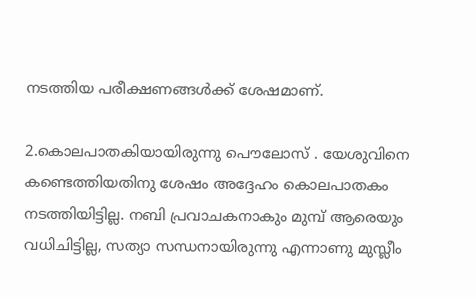നടത്തിയ പരീക്ഷണങ്ങള്‍ക്ക് ശേഷമാണ്.

2.കൊലപാതകിയായിരുന്നു പൌലോസ് . യേശുവിനെ കണ്ടെത്തിയതിനു ശേഷം അദ്ദേഹം കൊലപാതകം നടത്തിയിട്ടില്ല. നബി പ്രവാചകനാകും മുമ്പ്‌ ആരെയും വധിചിട്ടില്ല, സത്യാ സന്ധനായിരുന്നു എന്നാണു മുസ്ലീം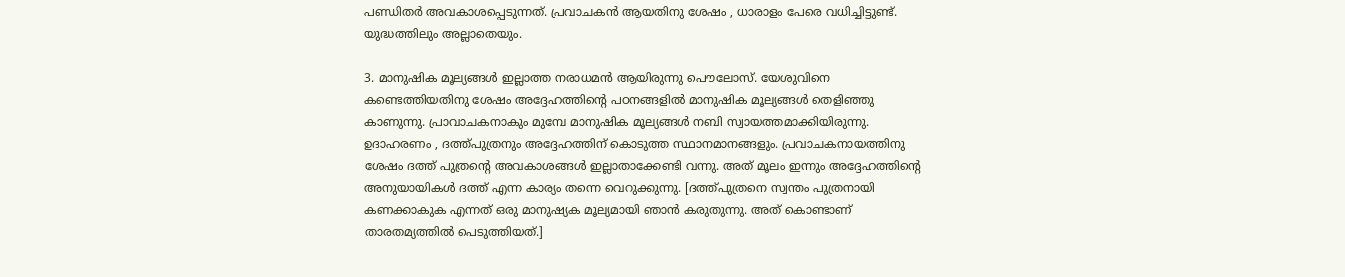പണ്ഡിതര്‍ അവകാശപ്പെടുന്നത്. പ്രവാചകന്‍ ആയതിനു ശേഷം , ധാരാളം പേരെ വധിച്ചിട്ടുണ്ട്. യുദ്ധത്തിലും അല്ലാതെയും.

3. മാനുഷിക മൂല്യങ്ങള്‍ ഇല്ലാത്ത നരാധമന്‍ ആയിരുന്നു പൌലോസ്. യേശുവിനെ കണ്ടെത്തിയതിനു ശേഷം അദ്ദേഹത്തിന്റെ പഠനങ്ങളില്‍ മാനുഷിക മൂല്യങ്ങള്‍ തെളിഞ്ഞു കാണുന്നു. പ്രാവാചകനാകും മുമ്പേ മാനുഷിക മൂല്യങ്ങള്‍ നബി സ്വായത്തമാക്കിയിരുന്നു. ഉദാഹരണം , ദത്ത്പുത്രനും അദ്ദേഹത്തിന് കൊടുത്ത സ്ഥാനമാനങ്ങളും. പ്രവാചകനായത്തിനു ശേഷം ദത്ത് പുത്രന്‍റെ അവകാശങ്ങള്‍ ഇല്ലാതാക്കേണ്ടി വന്നു. അത് മൂലം ഇന്നും അദ്ദേഹത്തിന്റെ അനുയായികള്‍ ദത്ത് എന്ന കാര്യം തന്നെ വെറുക്കുന്നു. [ദത്ത്‌പുത്രനെ സ്വന്തം പുത്രനായി കണക്കാകുക എന്നത് ഒരു മാനുഷ്യക മൂല്യമായി ഞാന്‍ കരുതുന്നു. അത് കൊണ്ടാണ് താരതമ്യത്തില്‍ പെടുത്തിയത്.]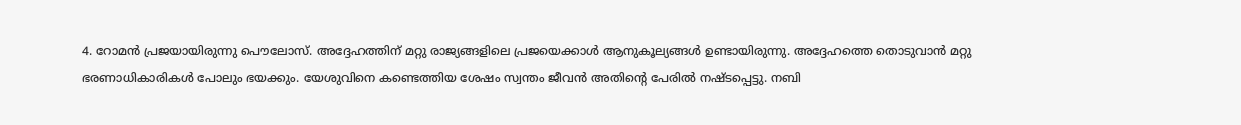4. റോമന്‍ പ്രജയായിരുന്നു പൌലോസ്. അദ്ദേഹത്തിന് മറ്റു രാജ്യങ്ങളിലെ പ്രജയെക്കാള്‍ ആനുകൂല്യങ്ങള്‍ ഉണ്ടായിരുന്നു. അദ്ദേഹത്തെ തൊടുവാന്‍ മറ്റു ഭരണാധികാരികള്‍ പോലും ഭയക്കും. യേശുവിനെ കണ്ടെത്തിയ ശേഷം സ്വന്തം ജീവന്‍ അതിന്റെ പേരില്‍ നഷ്ടപ്പെട്ടു. നബി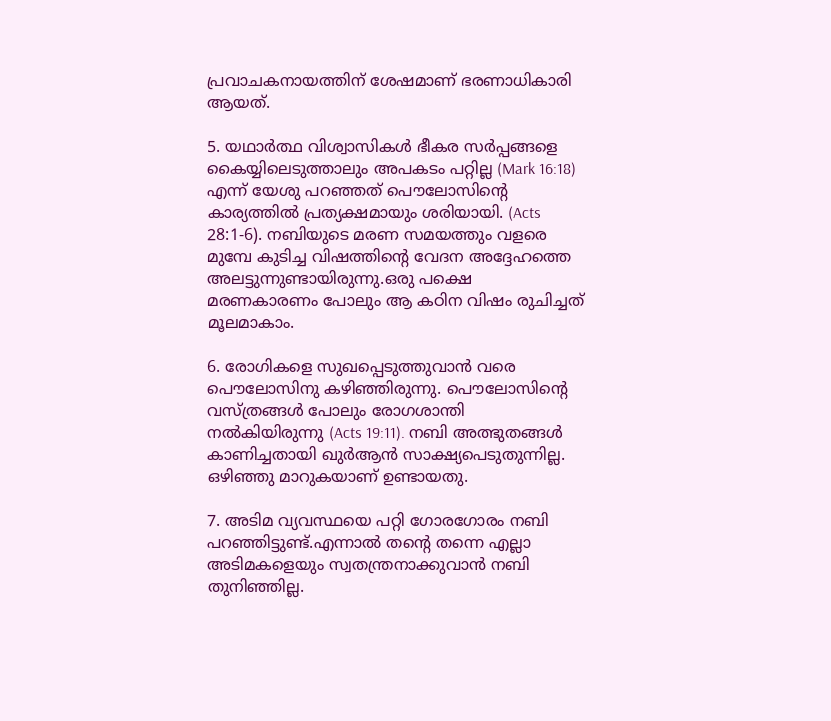പ്രവാചകനായത്തിന് ശേഷമാണ് ഭരണാധികാരി ആയത്.

5. യഥാര്‍ത്ഥ വിശ്വാസികള്‍ ഭീകര സര്‍പ്പങ്ങളെ കൈയ്യിലെടുത്താലും അപകടം പറ്റില്ല (Mark 16:18) എന്ന് യേശു പറഞ്ഞത് പൌലോസിന്റെ കാര്യത്തില്‍ പ്രത്യക്ഷമായും ശരിയായി. (Acts 28:1-6). നബിയുടെ മരണ സമയത്തും വളരെ മുമ്പേ കുടിച്ച വിഷത്തിന്റെ വേദന അദ്ദേഹത്തെ അലട്ടുന്നുണ്ടായിരുന്നു.ഒരു പക്ഷെ മരണകാരണം പോലും ആ കഠിന വിഷം രുചിച്ചത് മൂലമാകാം.

6. രോഗികളെ സുഖപ്പെടുത്തുവാന്‍ വരെ പൌലോസിനു കഴിഞ്ഞിരുന്നു. പൌലോസിന്റെ വസ്ത്രങ്ങള്‍ പോലും രോഗശാന്തി നല്‍കിയിരുന്നു (Acts 19:11). നബി അത്ഭുതങ്ങള്‍ കാണിച്ചതായി ഖുര്‍ആന്‍ സാക്ഷ്യപെടുതുന്നില്ല. ഒഴിഞ്ഞു മാറുകയാണ് ഉണ്ടായതു.

7. അടിമ വ്യവസ്ഥയെ പറ്റി ഗോരഗോരം നബി പറഞ്ഞിട്ടുണ്ട്.എന്നാല്‍ തന്‍റെ തന്നെ എല്ലാ അടിമകളെയും സ്വതന്ത്രനാക്കുവാന്‍ നബി തുനിഞ്ഞില്ല.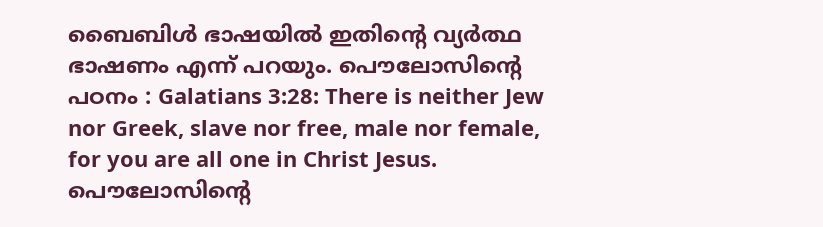ബൈബിള്‍ ഭാഷയില്‍ ഇതിന്റെ വ്യര്‍ത്ഥ ഭാഷണം എന്ന് പറയും. പൌലോസിന്റെ പഠനം : Galatians 3:28: There is neither Jew nor Greek, slave nor free, male nor female, for you are all one in Christ Jesus. പൌലോസിന്റെ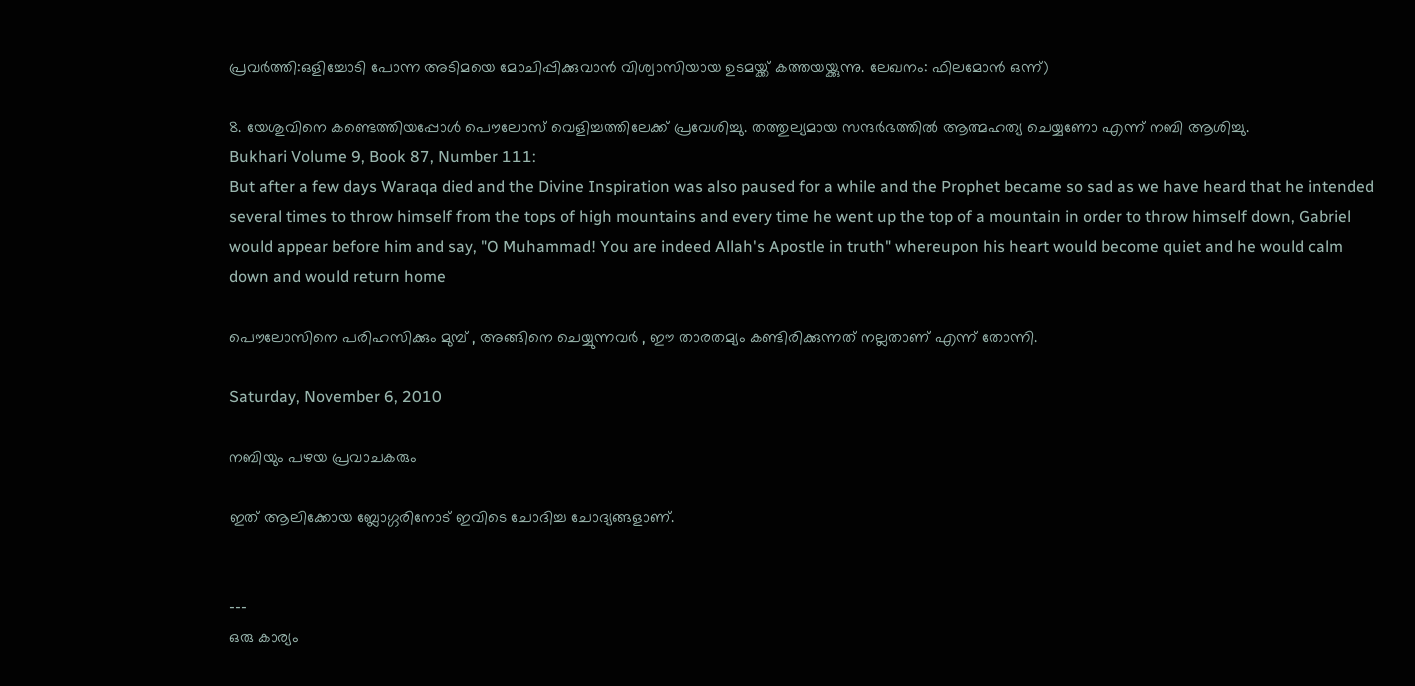പ്രവര്‍ത്തി:ഒളിച്ചോടി പോന്ന അടിമയെ മോചിപ്പിക്കുവാന്‍ വിശ്വാസിയായ ഉടമയ്ക്ക് കത്തയയ്ക്കുന്നു. ലേഖനം: ഫിലമോന്‍ ഒന്ന്)

8. യേശുവിനെ കണ്ടെത്തിയപ്പോള്‍ പൌലോസ് വെളിച്ചത്തിലേക്ക്‌ പ്രവേശിച്ചു. തത്തുല്യമായ സന്ദര്‍ഭത്തില്‍ ആത്മഹത്യ ചെയ്യണോ എന്ന് നബി ആശിച്ചു.
Bukhari Volume 9, Book 87, Number 111:
But after a few days Waraqa died and the Divine Inspiration was also paused for a while and the Prophet became so sad as we have heard that he intended several times to throw himself from the tops of high mountains and every time he went up the top of a mountain in order to throw himself down, Gabriel would appear before him and say, "O Muhammad! You are indeed Allah's Apostle in truth" whereupon his heart would become quiet and he would calm down and would return home

പൌലോസിനെ പരിഹസിക്കും മുമ്പ്‌ , അങ്ങിനെ ചെയ്യുന്നവര്‍ , ഈ താരതമ്യം കണ്ടിരിക്കുന്നത് നല്ലതാണ് എന്ന് തോന്നി.

Saturday, November 6, 2010

നബിയും പഴയ പ്രവാചകരും

ഇത് ആലിക്കോയ ബ്ലോഗ്ഗരിനോട്‌ ഇവിടെ ചോദിച്ച ചോദ്യങ്ങളാണ്.


---
ഒരു കാര്യം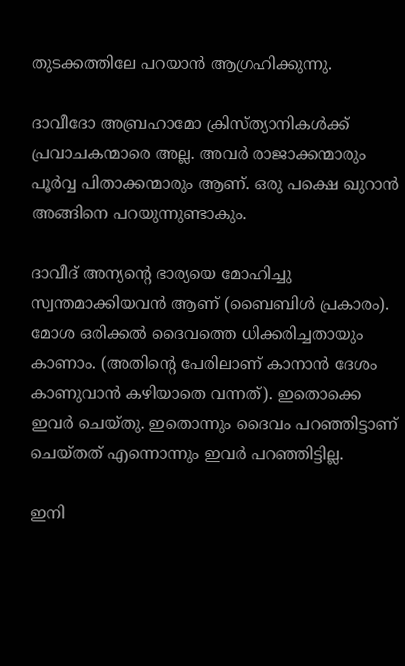തുടക്കത്തിലേ പറയാന്‍ ആഗ്രഹിക്കുന്നു.

ദാവീദോ അബ്രഹാമോ ക്രിസ്ത്യാനികള്‍ക്ക് പ്രവാചകന്മാരെ അല്ല. അവര്‍ രാജാക്കന്മാരും പൂര്‍വ്വ പിതാക്കന്മാരും ആണ്. ഒരു പക്ഷെ ഖുറാന്‍ അങ്ങിനെ പറയുന്നുണ്ടാകും.

ദാവീദ്‌ അന്യന്റെ ഭാര്യയെ മോഹിച്ചു സ്വന്തമാക്കിയവന്‍ ആണ് (ബൈബിള്‍ പ്രകാരം). മോശ ഒരിക്കല്‍ ദൈവത്തെ ധിക്കരിച്ചതായും കാണാം. (അതിന്റെ പേരിലാണ് കാനാന്‍ ദേശം കാണുവാന്‍ കഴിയാതെ വന്നത്). ഇതൊക്കെ ഇവര്‍ ചെയ്തു. ഇതൊന്നും ദൈവം പറഞ്ഞിട്ടാണ് ചെയ്തത് എന്നൊന്നും ഇവര്‍ പറഞ്ഞിട്ടില്ല.

ഇനി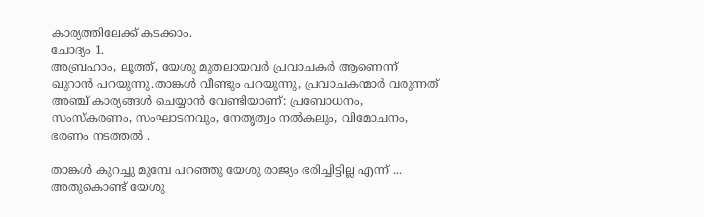കാര്യത്തിലേക്ക് കടക്കാം.
ചോദ്യം 1.
അബ്രഹാം, ലൂത്ത്, യേശു മുതലായവര്‍ പ്രവാചകര്‍ ആണെന്ന് ഖുറാന്‍ പറയുന്നു.താങ്കള്‍ വീണ്ടും പറയുന്നു, പ്രവാചകന്മാര്‍ വരുന്നത് അഞ്ച് കാര്യങ്ങള്‍ ചെയ്യാന്‍ വേണ്ടിയാണ്‌: പ്രബോധനം, സംസ്കരണം, സംഘാടനവും, നേതൃത്വം നല്‍കലും, വിമോചനം, ഭരണം നടത്തല്‍ .

താങ്കള്‍ കുറച്ചു മുമ്പേ പറഞ്ഞു യേശു രാജ്യം ഭരിച്ചിട്ടില്ല എന്ന്‍ ... അതുകൊണ്ട് യേശു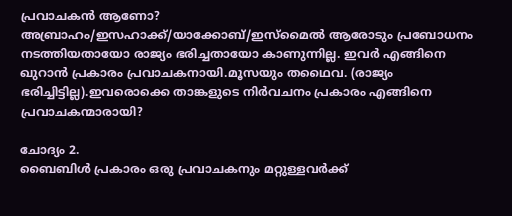പ്രവാചകന്‍ ആണോ?
അബ്രാഹം/ഇസഹാക്ക്‌/യാക്കോബ്/ഇസ്മൈല്‍ ആരോടും പ്രബോധനം നടത്തിയതായോ രാജ്യം ഭരിച്ചതായോ കാണുന്നില്ല. ഇവര്‍ എങ്ങിനെ ഖുറാന്‍ പ്രകാരം പ്രവാചകനായി.മൂസയും തഥൈവ. (രാജ്യം ഭരിച്ചിട്ടില്ല).ഇവരൊക്കെ താങ്കളുടെ നിര്‍വചനം പ്രകാരം എങ്ങിനെ പ്രവാചകന്മാരായി?

ചോദ്യം 2.
ബൈബിള്‍ പ്രകാരം ഒരു പ്രവാചകനും മറ്റുള്ളവര്‍ക്ക്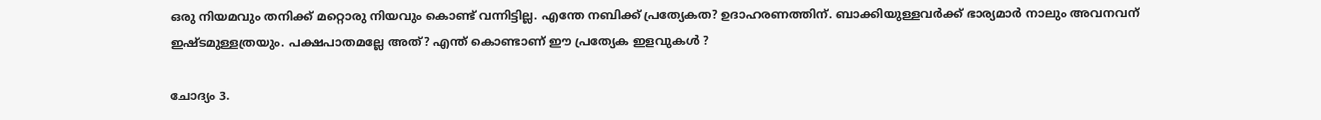ഒരു നിയമവും തനിക്ക്‌ മറ്റൊരു നിയവും കൊണ്ട് വന്നിട്ടില്ല. എന്തേ നബിക്ക്‌ പ്രത്യേകത? ഉദാഹരണത്തിന്. ബാക്കിയുള്ളവര്‍ക്ക്‌ ഭാര്യമാര്‍ നാലും അവനവന് ഇഷ്ടമുള്ളത്രയും. പക്ഷപാതമല്ലേ അത്? എന്ത് കൊണ്ടാണ് ഈ പ്രത്യേക ഇളവുകള്‍ ?

ചോദ്യം 3.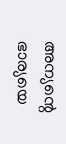അന്യന്റെ ഭാര്യയെ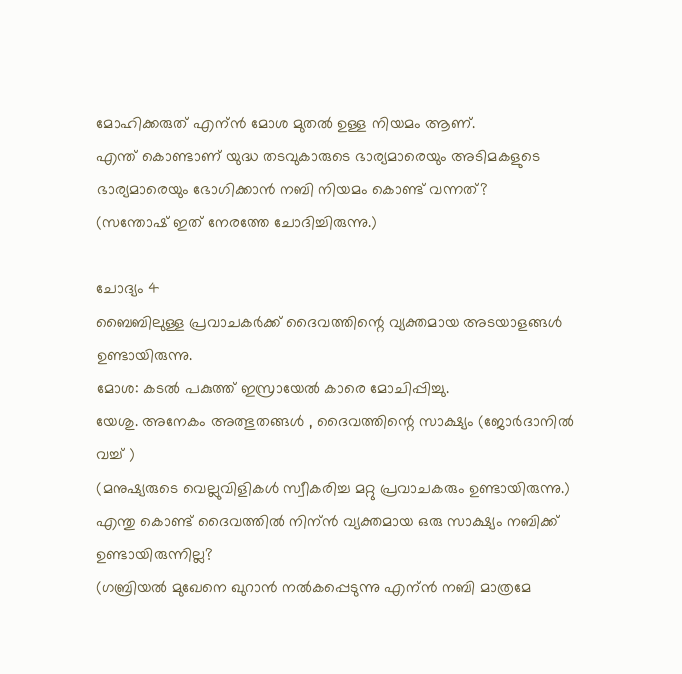മോഹിക്കരുത് എന്ന്‍ മോശ മുതല്‍ ഉള്ള നിയമം ആണ്.
എന്ത് കൊണ്ടാണ് യുദ്ധ തടവുകാരുടെ ഭാര്യമാരെയും അടിമകളുടെ ഭാര്യമാരെയും ഭോഗിക്കാന്‍ നബി നിയമം കൊണ്ട് വന്നത്?
(സന്തോഷ്‌ ഇത് നേരത്തേ ചോദിച്ചിരുന്നു.)

ചോദ്യം 4
ബൈബിലുള്ള പ്രവാചകര്‍ക്ക് ദൈവത്തിന്റെ വ്യക്തമായ അടയാളങ്ങള്‍ ഉണ്ടായിരുന്നു.
മോശ: കടല്‍ പകുത്ത് ഇസ്രായേല്‍ കാരെ മോചിപ്പിച്ചു.
യേശു. അനേകം അത്ഭുതങ്ങള്‍ , ദൈവത്തിന്റെ സാക്ഷ്യം (ജോര്‍ദാനില്‍ വച്ച് )
(മനുഷ്യരുടെ വെല്ലുവിളികള്‍ സ്വീകരിച്ച മറ്റു പ്രവാചകരും ഉണ്ടായിരുന്നു.)
എന്തു കൊണ്ട് ദൈവത്തില്‍ നിന്ന്‍ വ്യക്തമായ ഒരു സാക്ഷ്യം നബിക്ക്‌ ഉണ്ടായിരുന്നില്ല?
(ഗബ്രിയല്‍ മുഖേനെ ഖുറാന്‍ നല്‍കപ്പെടുന്നു എന്ന്‍ നബി മാത്രമേ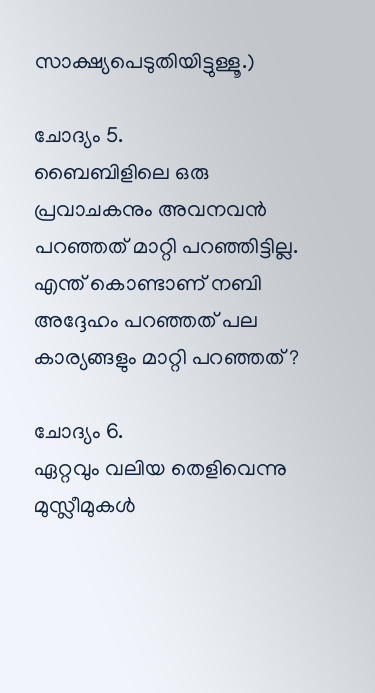സാക്ഷ്യപെടുതിയിട്ടുള്ളൂ.)

ചോദ്യം 5.
ബൈബിളിലെ ഒരു പ്രവാചകനും അവനവന്‍ പറഞ്ഞത്‌ മാറ്റി പറഞ്ഞിട്ടില്ല.
എന്ത് കൊണ്ടാണ് നബി അദ്ദേഹം പറഞ്ഞത്‌ പല കാര്യങ്ങളും മാറ്റി പറഞ്ഞത്‌ ?

ചോദ്യം 6.
ഏറ്റവും വലിയ തെളിവെന്നു മുസ്ലീമുകള്‍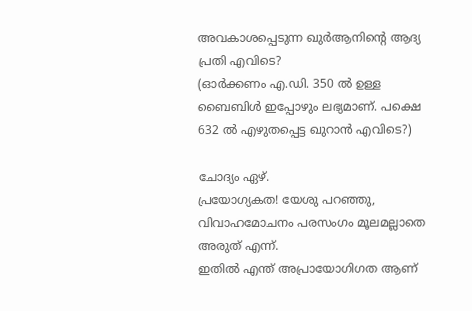അവകാശപ്പെടുന്ന ഖുര്‍ആനിന്റെ ആദ്യ പ്രതി എവിടെ?
(ഓര്‍ക്കണം എ.ഡി. 350 ല്‍ ഉള്ള ബൈബിള്‍ ഇപ്പോഴും ലഭ്യമാണ്. പക്ഷെ 632 ല്‍ എഴുതപ്പെട്ട ഖുറാന്‍ എവിടെ?)

ചോദ്യം ഏഴ്.
പ്രയോഗ്യകത! യേശു പറഞ്ഞു, വിവാഹമോചനം പരസംഗം മൂലമല്ലാതെ അരുത് എന്ന്.
ഇതില്‍ എന്ത് അപ്രായോഗിഗത ആണ്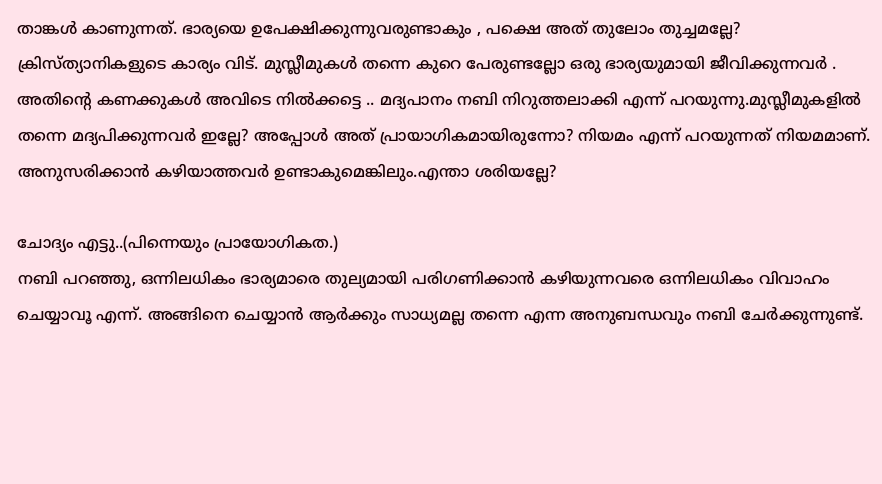താങ്കള്‍ കാണുന്നത്. ഭാര്യയെ ഉപേക്ഷിക്കുന്നുവരുണ്ടാകും , പക്ഷെ അത് തുലോം തുച്ചമല്ലേ? ക്രിസ്ത്യാനികളുടെ കാര്യം വിട്. മുസ്ലീമുകള്‍ തന്നെ കുറെ പേരുണ്ടല്ലോ ഒരു ഭാര്യയുമായി ജീവിക്കുന്നവര്‍ . അതിന്റെ കണക്കുകള്‍ അവിടെ നില്‍ക്കട്ടെ .. മദ്യപാനം നബി നിറുത്തലാക്കി എന്ന് പറയുന്നു.മുസ്ലീമുകളില്‍ തന്നെ മദ്യപിക്കുന്നവര്‍ ഇല്ലേ? അപ്പോള്‍ അത് പ്രായാഗികമായിരുന്നോ? നിയമം എന്ന് പറയുന്നത് നിയമമാണ്. അനുസരിക്കാന്‍ കഴിയാത്തവര്‍ ഉണ്ടാകുമെങ്കിലും.എന്താ ശരിയല്ലേ?

ചോദ്യം എട്ടു..(പിന്നെയും പ്രായോഗികത.)
നബി പറഞ്ഞു, ഒന്നിലധികം ഭാര്യമാരെ തുല്യമായി പരിഗണിക്കാന്‍ കഴിയുന്നവരെ ഒന്നിലധികം വിവാഹം ചെയ്യാവൂ എന്ന്. അങ്ങിനെ ചെയ്യാന്‍ ആര്‍ക്കും സാധ്യമല്ല തന്നെ എന്ന അനുബന്ധവും നബി ചേര്‍ക്കുന്നുണ്ട്.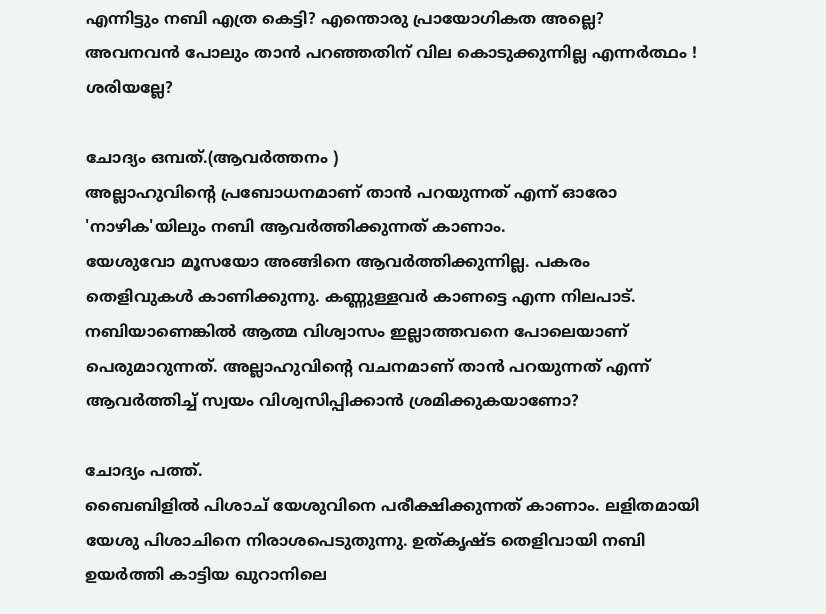എന്നിട്ടും നബി എത്ര കെട്ടി? എന്തൊരു പ്രായോഗികത അല്ലെ? അവനവന്‍ പോലും താന്‍ പറഞ്ഞതിന് വില കൊടുക്കുന്നില്ല എന്നര്‍ത്ഥം ! ശരിയല്ലേ?

ചോദ്യം ഒമ്പത്‌.(ആവര്‍ത്തനം )
അല്ലാഹുവിന്റെ പ്രബോധനമാണ് താന്‍ പറയുന്നത് എന്ന്‍ ഓരോ 'നാഴിക'യിലും നബി ആവര്‍ത്തിക്കുന്നത് കാണാം.
യേശുവോ മൂസയോ അങ്ങിനെ ആവര്‍ത്തിക്കുന്നില്ല. പകരം തെളിവുകള്‍ കാണിക്കുന്നു. കണ്ണുള്ളവര്‍ കാണട്ടെ എന്ന നിലപാട്‌. നബിയാണെങ്കില്‍ ആത്മ വിശ്വാസം ഇല്ലാത്തവനെ പോലെയാണ് പെരുമാറുന്നത്. അല്ലാഹുവിന്റെ വചനമാണ് താന്‍ പറയുന്നത് എന്ന്‍ ആവര്‍ത്തിച്ച് സ്വയം വിശ്വസിപ്പിക്കാന്‍ ശ്രമിക്കുകയാണോ?

ചോദ്യം പത്ത്.
ബൈബിളില്‍ പിശാച് യേശുവിനെ പരീക്ഷിക്കുന്നത് കാണാം. ലളിതമായി യേശു പിശാചിനെ നിരാശപെടുതുന്നു. ഉത്കൃഷ്ട തെളിവായി നബി ഉയര്‍ത്തി കാട്ടിയ ഖുറാനിലെ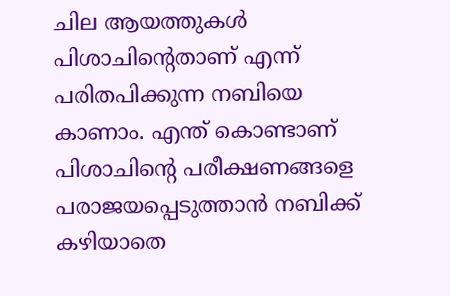ചില ആയത്തുകള്‍ പിശാചിന്റെതാണ് എന്ന്‍ പരിതപിക്കുന്ന നബിയെ കാണാം. എന്ത് കൊണ്ടാണ് പിശാചിന്റെ പരീക്ഷണങ്ങളെ പരാജയപ്പെടുത്താന്‍ നബിക്ക്‌ കഴിയാതെ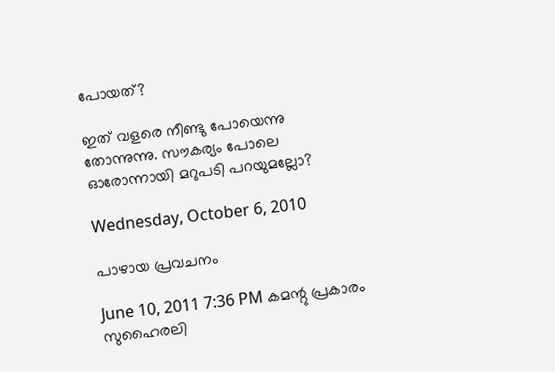പോയത്‌?

ഇത് വളരെ നീണ്ടു പോയെന്നു തോന്നുന്നു. സൗകര്യം പോലെ ഓരോന്നായി മറുപടി പറയുമല്ലോ?

Wednesday, October 6, 2010

പാഴായ പ്രവചനം

June 10, 2011 7:36 PM കമന്റു പ്രകാരം സുഹൈരലി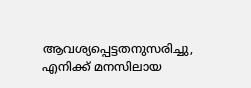ആവശ്യപ്പെട്ടതനുസരിച്ചു, എനിക്ക് മനസിലായ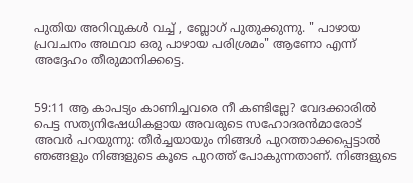പുതിയ അറിവുകള്‍ വച്ച് , ബ്ലോഗ്‌ പുതുക്കുന്നു. " പാഴായ പ്രവചനം അഥവാ ഒരു പാഴായ പരിശ്രമം" ആണോ എന്ന് അദ്ദേഹം തീരുമാനിക്കട്ടെ.


59:11 ആ കാപട്യം കാണിച്ചവരെ നീ കണ്ടില്ലേ? വേദക്കാരില്‍ പെട്ട സത്യനിഷേധികളായ അവരുടെ സഹോദരന്‍മാരോട്‌ അവര്‍ പറയുന്നു: തീര്‍ച്ചയായും നിങ്ങള്‍ പുറത്താക്കപ്പെട്ടാല്‍ ഞങ്ങളും നിങ്ങളുടെ കൂടെ പുറത്ത്‌ പോകുന്നതാണ്‌. നിങ്ങളുടെ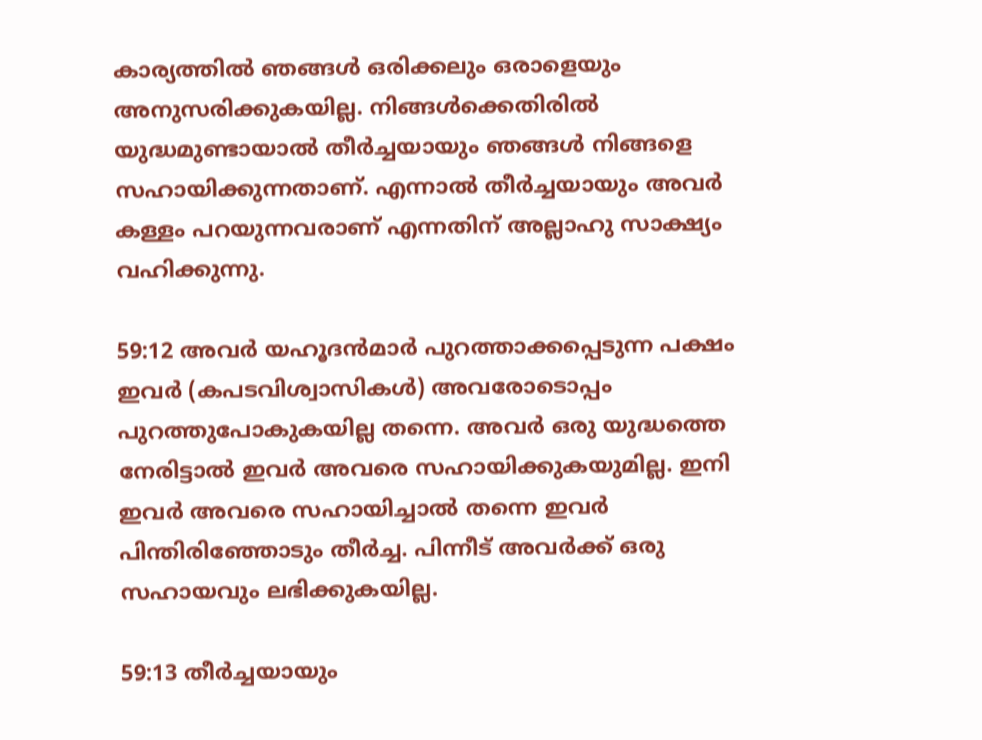കാര്യത്തില്‍ ഞങ്ങള്‍ ഒരിക്കലും ഒരാളെയും അനുസരിക്കുകയില്ല. നിങ്ങള്‍ക്കെതിരില്‍ യുദ്ധമുണ്ടായാല്‍ തീര്‍ച്ചയായും ഞങ്ങള്‍ നിങ്ങളെ സഹായിക്കുന്നതാണ്‌. എന്നാല്‍ തീര്‍ച്ചയായും അവര്‍ കള്ളം പറയുന്നവരാണ്‌ എന്നതിന്‌ അല്ലാഹു സാക്ഷ്യം വഹിക്കുന്നു.

59:12 അവര്‍ യഹൂദന്‍മാര്‍ പുറത്താക്കപ്പെടുന്ന പക്ഷം ഇവര്‍ (കപടവിശ്വാസികള്‍) അവരോടൊപ്പം പുറത്തുപോകുകയില്ല തന്നെ. അവര്‍ ഒരു യുദ്ധത്തെ നേരിട്ടാല്‍ ഇവര്‍ അവരെ സഹായിക്കുകയുമില്ല. ഇനി ഇവര്‍ അവരെ സഹായിച്ചാല്‍ തന്നെ ഇവര്‍ പിന്തിരിഞ്ഞോടും തീര്‍ച്ച. പിന്നീട്‌ അവര്‍ക്ക്‌ ഒരു സഹായവും ലഭിക്കുകയില്ല.

59:13 തീര്‍ച്ചയായും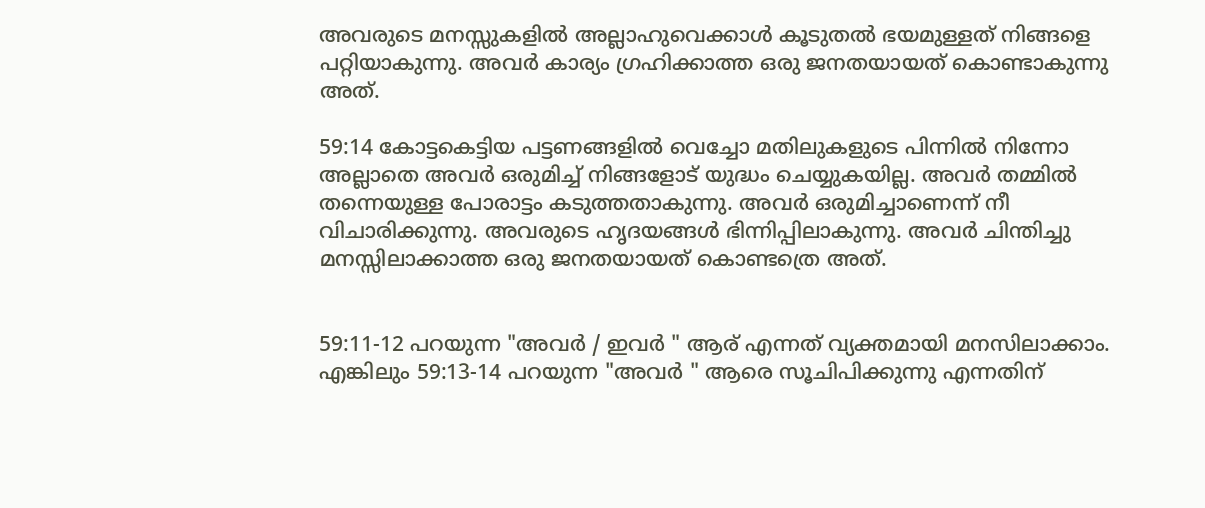അവരുടെ മനസ്സുകളില്‍ അല്ലാഹുവെക്കാള്‍ കൂടുതല്‍ ഭയമുള്ളത്‌ നിങ്ങളെ പറ്റിയാകുന്നു. അവര്‍ കാര്യം ഗ്രഹിക്കാത്ത ഒരു ജനതയായത്‌ കൊണ്ടാകുന്നു അത്‌.

59:14 കോട്ടകെട്ടിയ പട്ടണങ്ങളില്‍ വെച്ചോ മതിലുകളുടെ പിന്നില്‍ നിന്നോ അല്ലാതെ അവര്‍ ഒരുമിച്ച്‌ നിങ്ങളോട്‌ യുദ്ധം ചെയ്യുകയില്ല. അവര്‍ തമ്മില്‍ തന്നെയുള്ള പോരാട്ടം കടുത്തതാകുന്നു. അവര്‍ ഒരുമിച്ചാണെന്ന്‌ നീ വിചാരിക്കുന്നു. അവരുടെ ഹൃദയങ്ങള്‍ ഭിന്നിപ്പിലാകുന്നു. അവര്‍ ചിന്തിച്ചു മനസ്സിലാക്കാത്ത ഒരു ജനതയായത്‌ കൊണ്ടത്രെ അത്‌.


59:11-12 പറയുന്ന "അവര്‍ / ഇവര്‍ " ആര് എന്നത് വ്യക്തമായി മനസിലാക്കാം. എങ്കിലും 59:13-14 പറയുന്ന "അവര്‍ " ആരെ സൂചിപിക്കുന്നു എന്നതിന്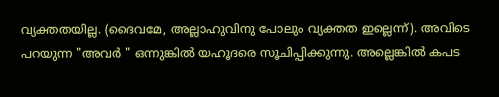വ്യക്തതയില്ല. (ദൈവമേ, അല്ലാഹുവിനു പോലും വ്യക്തത ഇല്ലെന്ന്). അവിടെ പറയുന്ന "അവര്‍ " ഒന്നുങ്കില്‍ യഹൂദരെ സൂചിപ്പിക്കുന്നു. അല്ലെങ്കില്‍ കപട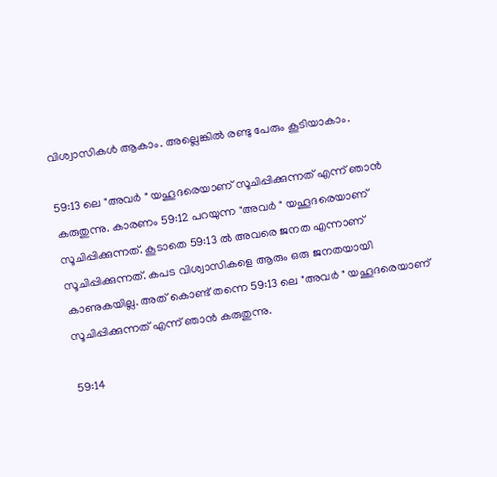വിശ്വാസികള്‍ ആകാം. അല്ലെങ്കില്‍ രണ്ടു പേരും കൂടിയാകാം.

59:13 ലെ "അവര്‍ " യഹൂദരെയാണ് സൂചിപ്പിക്കുന്നത് എന്ന് ഞാന്‍ കരുതുന്നു. കാരണം 59:12 പറയുന്ന "അവര്‍ " യഹൂദരെയാണ് സൂചിപ്പിക്കുന്നത്. കൂടാതെ 59:13 ല്‍ അവരെ ജനത എന്നാണ് സൂചിപ്പിക്കുന്നത്. കപട വിശ്വാസികളെ ആരും ഒരു ജനതയായി കാണുകയില്ല. അത് കൊണ്ട് തന്നെ 59:13 ലെ "അവര്‍ " യഹൂദരെയാണ് സൂചിപ്പിക്കുന്നത് എന്ന് ഞാന്‍ കരുതുന്നു.

59:14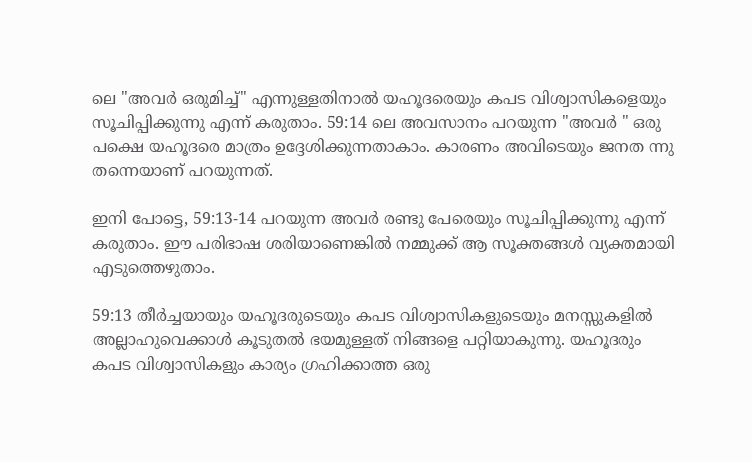ലെ "അവര്‍ ഒരുമിച്ച്" എന്നുള്ളതിനാല്‍ യഹൂദരെയും കപട വിശ്വാസികളെയും സൂചിപ്പിക്കുന്നു എന്ന് കരുതാം. 59:14 ലെ അവസാനം പറയുന്ന "അവര്‍ " ഒരു പക്ഷെ യഹൂദരെ മാത്രം ഉദ്ദേശിക്കുന്നതാകാം. കാരണം അവിടെയും ജനത ന്നു തന്നെയാണ് പറയുന്നത്.

ഇനി പോട്ടെ, 59:13-14 പറയുന്ന അവര്‍ രണ്ടു പേരെയും സൂചിപ്പിക്കുന്നു എന്ന് കരുതാം. ഈ പരിഭാഷ ശരിയാണെങ്കില്‍ നമ്മുക്ക് ആ സൂക്തങ്ങള്‍ വ്യക്തമായി എടുത്തെഴുതാം.

59:13 തീര്‍ച്ചയായും യഹൂദരുടെയും കപട വിശ്വാസികളുടെയും മനസ്സുകളില്‍ അല്ലാഹുവെക്കാള്‍ കൂടുതല്‍ ഭയമുള്ളത്‌ നിങ്ങളെ പറ്റിയാകുന്നു. യഹൂദരും കപട വിശ്വാസികളും കാര്യം ഗ്രഹിക്കാത്ത ഒരു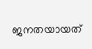ജനതയായത്‌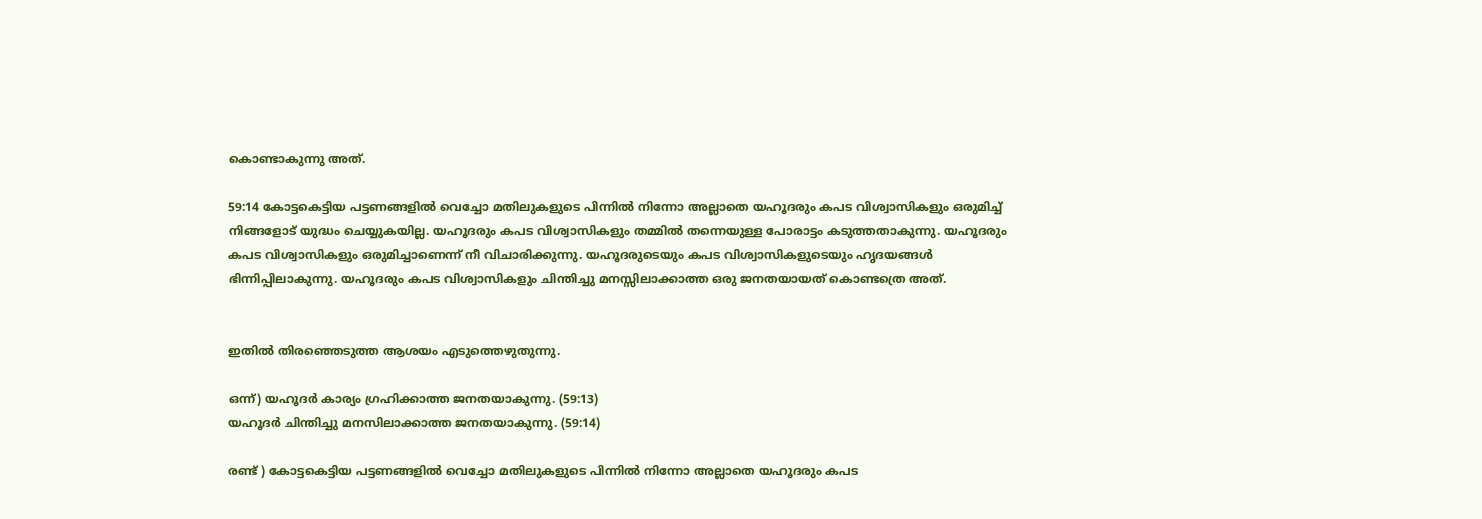കൊണ്ടാകുന്നു അത്‌.

59:14 കോട്ടകെട്ടിയ പട്ടണങ്ങളില്‍ വെച്ചോ മതിലുകളുടെ പിന്നില്‍ നിന്നോ അല്ലാതെ യഹൂദരും കപട വിശ്വാസികളും ഒരുമിച്ച്‌ നിങ്ങളോട്‌ യുദ്ധം ചെയ്യുകയില്ല. യഹൂദരും കപട വിശ്വാസികളും തമ്മില്‍ തന്നെയുള്ള പോരാട്ടം കടുത്തതാകുന്നു. യഹൂദരും കപട വിശ്വാസികളും ഒരുമിച്ചാണെന്ന്‌ നീ വിചാരിക്കുന്നു. യഹൂദരുടെയും കപട വിശ്വാസികളുടെയും ഹൃദയങ്ങള്‍ ഭിന്നിപ്പിലാകുന്നു. യഹൂദരും കപട വിശ്വാസികളും ചിന്തിച്ചു മനസ്സിലാക്കാത്ത ഒരു ജനതയായത്‌ കൊണ്ടത്രെ അത്‌.


ഇതില്‍ തിരഞ്ഞെടുത്ത ആശയം എടുത്തെഴുതുന്നു.

ഒന്ന്) യഹൂദര്‍ കാര്യം ഗ്രഹിക്കാത്ത ജനതയാകുന്നു. (59:13)
യഹൂദര്‍ ചിന്തിച്ചു മനസിലാക്കാത്ത ജനതയാകുന്നു. (59:14)

രണ്ട് ) കോട്ടകെട്ടിയ പട്ടണങ്ങളില്‍ വെച്ചോ മതിലുകളുടെ പിന്നില്‍ നിന്നോ അല്ലാതെ യഹൂദരും കപട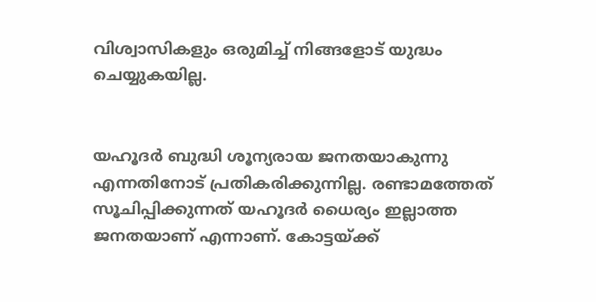വിശ്വാസികളും ഒരുമിച്ച്‌ നിങ്ങളോട്‌ യുദ്ധം ചെയ്യുകയില്ല.


യഹൂദര്‍ ബുദ്ധി ശൂന്യരായ ജനതയാകുന്നു എന്നതിനോട് പ്രതികരിക്കുന്നില്ല. രണ്ടാമത്തേത് സൂചിപ്പിക്കുന്നത് യഹൂദര്‍ ധൈര്യം ഇല്ലാത്ത ജനതയാണ് എന്നാണ്. കോട്ടയ്ക്ക്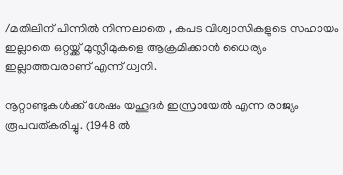/മതിലിന് പിന്നില്‍ നിന്നലാതെ , കപട വിശ്വാസികളുടെ സഹായം ഇല്ലാതെ ഒറ്റയ്ക്ക് മുസ്ലീമുകളെ ആക്രമിക്കാന്‍ ധൈര്യം ഇല്ലാത്തവരാണ് എന്ന് ധ്വനി.

നൂറ്റാണ്ടുകള്‍ക്ക് ശേഷം യഹൂദര്‍ ഇസ്രായേല്‍ എന്ന രാജ്യം രൂപവത്കരിച്ചു. (1948 ല്‍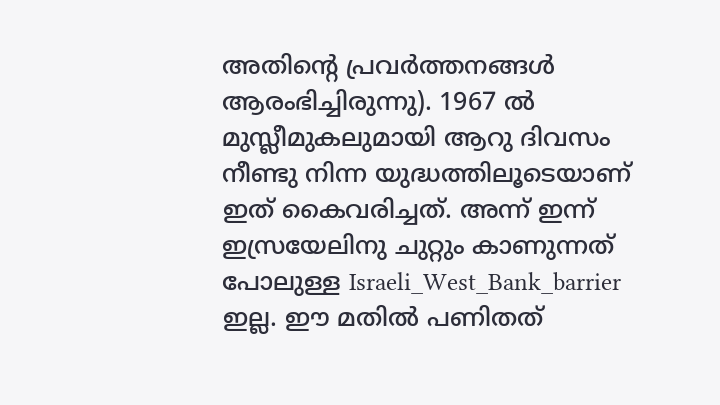അതിന്റെ പ്രവര്‍ത്തനങ്ങള്‍ ആരംഭിച്ചിരുന്നു). 1967 ല്‍ മുസ്ലീമുകലുമായി ആറു ദിവസം നീണ്ടു നിന്ന യുദ്ധത്തിലൂടെയാണ് ഇത് കൈവരിച്ചത്. അന്ന് ഇന്ന് ഇസ്രയേലിനു ചുറ്റും കാണുന്നത് പോലുള്ള Israeli_West_Bank_barrier ഇല്ല. ഈ മതില്‍ പണിതത്‌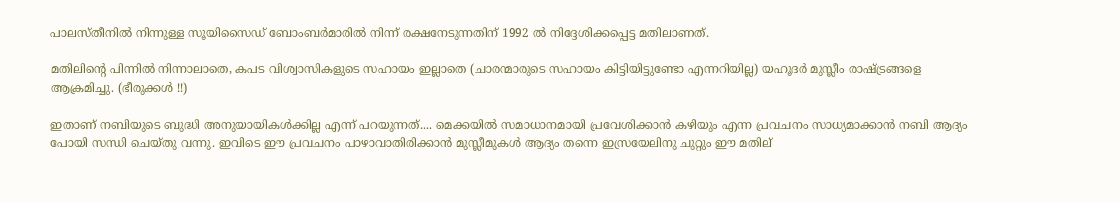പാലസ്തീനില്‍ നിന്നുള്ള സൂയിസൈഡ് ബോംബര്‍മാരില്‍ നിന്ന് രക്ഷനേടുന്നതിന് 1992 ല്‍ നിദ്ദേശിക്കപ്പെട്ട മതിലാണത്.

മതിലിന്റെ പിന്നില്‍ നിന്നാലാതെ, കപട വിശ്വാസികളുടെ സഹായം ഇല്ലാതെ (ചാരന്മാരുടെ സഹായം കിട്ടിയിട്ടുണ്ടോ എന്നറിയില്ല) യഹൂദര്‍ മുസ്ലീം രാഷ്ട്രങ്ങളെ ആക്രമിച്ചു. (ഭീരുക്കള്‍ !!)

ഇതാണ് നബിയുടെ ബുദ്ധി അനുയായികള്‍ക്കില്ല എന്ന് പറയുന്നത്.... മെക്കയില്‍ സമാധാനമായി പ്രവേശിക്കാന്‍ കഴിയും എന്ന പ്രവചനം സാധ്യമാക്കാന്‍ നബി ആദ്യം പോയി സന്ധി ചെയ്തു വന്നു. ഇവിടെ ഈ പ്രവചനം പാഴാവാതിരിക്കാന്‍ മുസ്ലീമുകള്‍ ആദ്യം തന്നെ ഇസ്രയേലിനു ചുറ്റും ഈ മതില്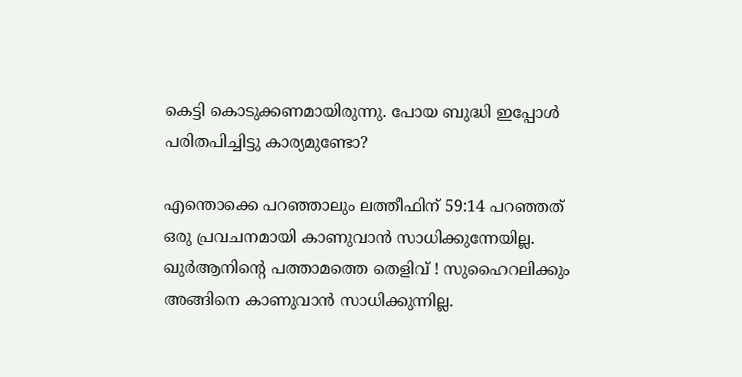കെട്ടി കൊടുക്കണമായിരുന്നു. പോയ ബുദ്ധി ഇപ്പോള്‍ പരിതപിച്ചിട്ടു കാര്യമുണ്ടോ?

എന്തൊക്കെ പറഞ്ഞാലും ലത്തീഫിന് 59:14 പറഞ്ഞത്‌ ഒരു പ്രവചനമായി കാണുവാന്‍ സാധിക്കുന്നേയില്ല. ഖുര്‍ആനിന്റെ പത്താമത്തെ തെളിവ്‌ ! സുഹൈറലിക്കും അങ്ങിനെ കാണുവാന്‍ സാധിക്കുന്നില്ല.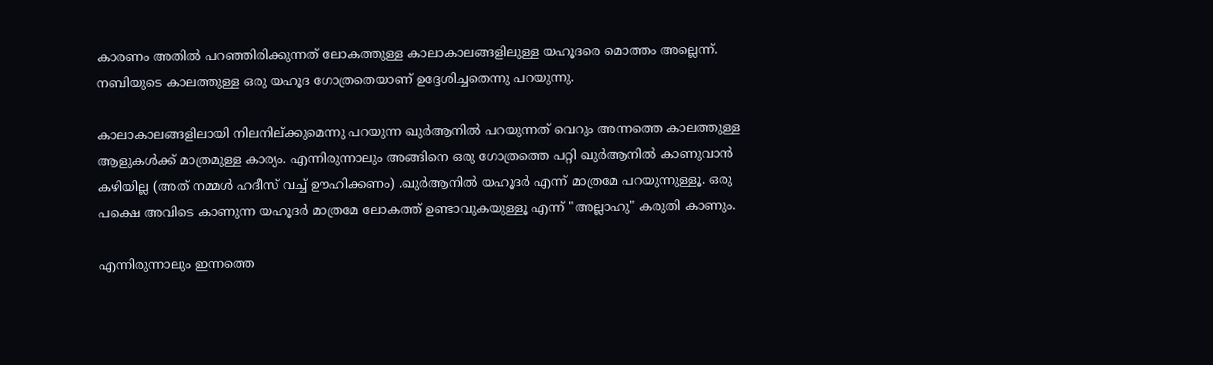കാരണം അതില്‍ പറഞ്ഞിരിക്കുന്നത് ലോകത്തുള്ള കാലാകാലങ്ങളിലുള്ള യഹൂദരെ മൊത്തം അല്ലെന്ന്. നബിയുടെ കാലത്തുള്ള ഒരു യഹൂദ ഗോത്രതെയാണ് ഉദ്ദേശിച്ചതെന്നു പറയുന്നു.

കാലാകാലങ്ങളിലായി നിലനില്ക്കുമെന്നു പറയുന്ന ഖുര്‍ആനില്‍ പറയുന്നത് വെറും അന്നത്തെ കാലത്തുള്ള ആളുകള്‍ക്ക് മാത്രമുള്ള കാര്യം. എന്നിരുന്നാലും അങ്ങിനെ ഒരു ഗോത്രത്തെ പറ്റി ഖുര്‍ആനില്‍ കാണുവാന്‍ കഴിയില്ല (അത് നമ്മള്‍ ഹദീസ് വച്ച് ഊഹിക്കണം) .ഖുര്‍ആനില്‍ യഹൂദര്‍ എന്ന് മാത്രമേ പറയുന്നുള്ളൂ. ഒരു പക്ഷെ അവിടെ കാണുന്ന യഹൂദര്‍ മാത്രമേ ലോകത്ത് ഉണ്ടാവുകയുള്ളൂ എന്ന് "അല്ലാഹു" കരുതി കാണും.

എന്നിരുന്നാലും ഇന്നത്തെ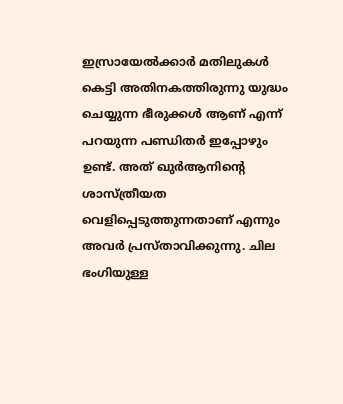ഇസ്രായേല്‍ക്കാര്‍ മതിലുകള്‍ കെട്ടി അതിനകത്തിരുന്നു യുദ്ധം ചെയ്യുന്ന ഭീരുക്കള്‍ ആണ് എന്ന് പറയുന്ന പണ്ഡിതര്‍ ഇപ്പോഴും ഉണ്ട്. അത് ഖുര്‍ആനിന്റെ ശാസ്ത്രീയത വെളിപ്പെടുത്തുന്നതാണ് എന്നും അവര്‍ പ്രസ്താവിക്കുന്നു. ചില ഭംഗിയുള്ള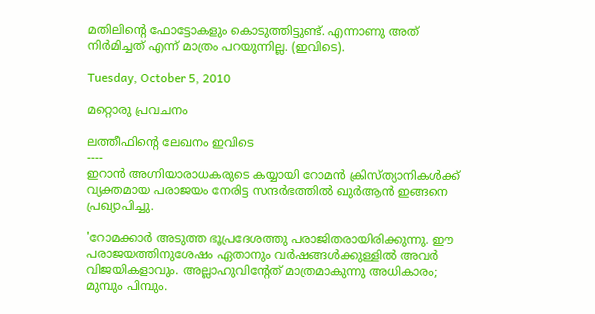മതിലിന്റെ ഫോട്ടോകളും കൊടുത്തിട്ടുണ്ട്‌. എന്നാണു അത് നിര്‍മിച്ചത്‌ എന്ന് മാത്രം പറയുന്നില്ല. (ഇവിടെ).

Tuesday, October 5, 2010

മറ്റൊരു പ്രവചനം

ലത്തീഫിന്റെ ലേഖനം ഇവിടെ
----
ഇറാന്‍ അഗ്നിയാരാധകരുടെ കയ്യായി റോമന്‍ ക്രിസ്ത്യാനികള്‍ക്ക് വ്യക്തമായ പരാജയം നേരിട്ട സന്ദര്‍ഭത്തില്‍ ഖുര്‍ആന്‍ ഇങ്ങനെ പ്രഖ്യാപിച്ചു.

'റോമക്കാര്‍ അടുത്ത ഭൂപ്രദേശത്തു പരാജിതരായിരിക്കുന്നു. ഈ പരാജയത്തിനുശേഷം ഏതാനും വര്‍ഷങ്ങള്‍ക്കുള്ളില്‍ അവര്‍ വിജയികളാവും. അല്ലാഹുവിന്റേത് മാത്രമാകുന്നു അധികാരം; മുമ്പും പിമ്പും.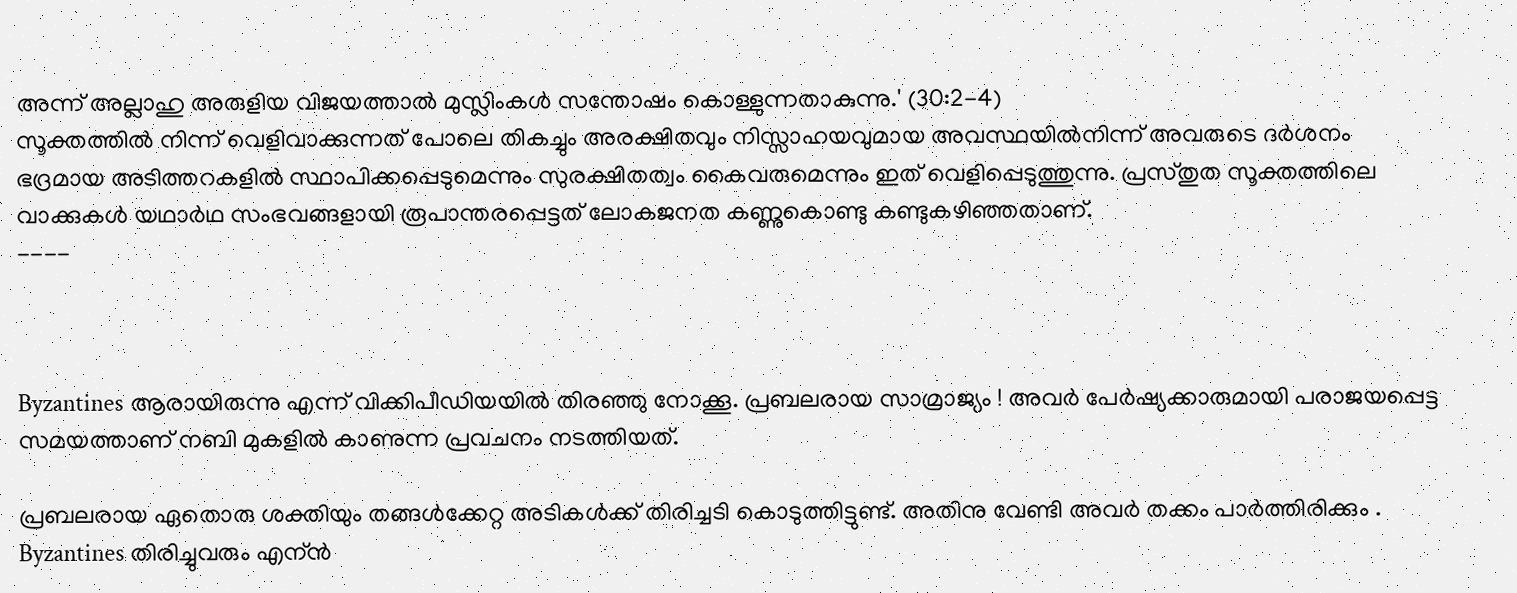അന്ന് അല്ലാഹു അരുളിയ വിജയത്താല്‍ മുസ്ലിംകള്‍ സന്തോഷം കൊള്ളുന്നതാകുന്നു.' (30:2-4)
സൂക്തത്തില്‍ നിന്ന് വെളിവാക്കുന്നത് പോലെ തികച്ചും അരക്ഷിതവും നിസ്സാഹയവുമായ അവസ്ഥയില്‍നിന്ന് അവരുടെ ദര്‍ശനം ഭദ്രമായ അടിത്തറകളില്‍ സ്ഥാപിക്കപ്പെടുമെന്നും സുരക്ഷിതത്വം കൈവരുമെന്നും ഇത് വെളിപ്പെടുത്തുന്നു. പ്രസ്തുത സൂക്തത്തിലെ വാക്കുകള്‍ യഥാര്‍ഥ സംഭവങ്ങളായി രൂപാന്തരപ്പെട്ടത് ലോകജനത കണ്ണുകൊണ്ടു കണ്ടുകഴിഞ്ഞതാണ്.
----



Byzantines ആരായിരുന്നു എന്ന് വിക്കിപീഡിയയില്‍ തിരഞ്ഞു നോക്കൂ. പ്രബലരായ സാമ്രാജ്യം ! അവര്‍ പേര്‍ഷ്യക്കാരുമായി പരാജയപ്പെട്ട സമയത്താണ് നബി മുകളില്‍ കാണുന്ന പ്രവചനം നടത്തിയത്‌.

പ്രബലരായ ഏതൊരു ശക്തിയും തങ്ങള്‍ക്കേറ്റ അടികള്‍ക്ക് തിരിച്ചടി കൊടുത്തിട്ടുണ്ട്. അതിനു വേണ്ടി അവര്‍ തക്കം പാര്‍ത്തിരിക്കും . Byzantines തിരിച്ചുവരും എന്ന്‍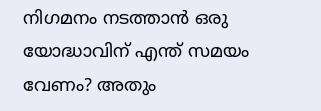നിഗമനം നടത്താന്‍ ഒരു യോദ്ധാവിന് എന്ത് സമയം വേണം? അതും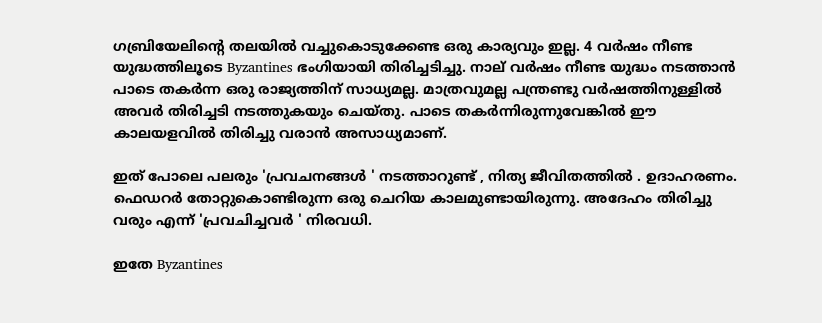ഗബ്രിയേലിന്റെ തലയില്‍ വച്ചുകൊടുക്കേണ്ട ഒരു കാര്യവും ഇല്ല. 4 വര്‍ഷം നീണ്ട യുദ്ധത്തിലൂടെ Byzantines ഭംഗിയായി തിരിച്ചടിച്ചു. നാല് വര്‍ഷം നീണ്ട യുദ്ധം നടത്താന്‍ പാടെ തകര്‍ന്ന ഒരു രാജ്യത്തിന് സാധ്യമല്ല. മാത്രവുമല്ല പന്ത്രണ്ടു വര്‍ഷത്തിനുള്ളില്‍ അവര്‍ തിരിച്ചടി നടത്തുകയും ചെയ്തു. പാടെ തകര്‍ന്നിരുന്നുവേങ്കില്‍ ഈ കാലയളവില്‍ തിരിച്ചു വരാന്‍ അസാധ്യമാണ്.

ഇത് പോലെ പലരും 'പ്രവചനങ്ങള്‍ ' നടത്താറുണ്ട് , നിത്യ ജീവിതത്തില്‍ . ഉദാഹരണം. ഫെഡറര്‍ തോറ്റുകൊണ്ടിരുന്ന ഒരു ചെറിയ കാലമുണ്ടായിരുന്നു. അദേഹം തിരിച്ചു വരും എന്ന് 'പ്രവചിച്ചവര്‍ ' നിരവധി.

ഇതേ Byzantines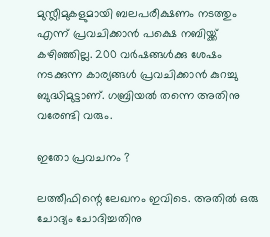മുസ്ലീമുകളുമായി ബലപരീക്ഷണം നടത്തും എന്ന് പ്രവചിക്കാന്‍ പക്ഷെ നബിയ്ക്ക് കഴിഞ്ഞില്ല. 200 വര്‍ഷങ്ങള്‍ക്കു ശേഷം നടക്കുന്ന കാര്യങ്ങള്‍ പ്രവചിക്കാന്‍ കുറച്ചു ബുദ്ധിമുട്ടാണ്. ഗബ്രിയല്‍ തന്നെ അതിനു വരേണ്ടി വരും.

ഇതോ പ്രവചനം ?

ലത്തീഫിന്റെ ലേഖനം ഇവിടെ. അതില്‍ ഒരു ചോദ്യം ചോദിച്ചതിനു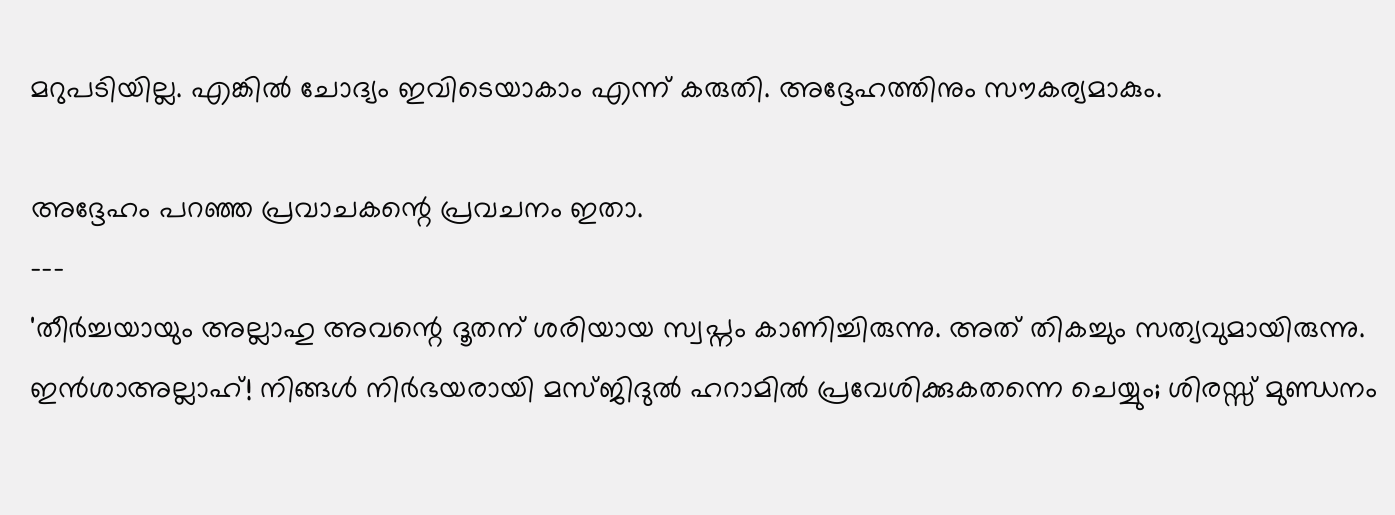മറുപടിയില്ല. എങ്കില്‍ ചോദ്യം ഇവിടെയാകാം എന്ന് കരുതി. അദ്ദേഹത്തിനും സൗകര്യമാകും.

അദ്ദേഹം പറഞ്ഞ പ്രവാചകന്റെ പ്രവചനം ഇതാ.
---
'തീര്‍ച്ചയായും അല്ലാഹു അവന്റെ ദൂതന് ശരിയായ സ്വപ്നം കാണിച്ചിരുന്നു. അത് തികച്ചും സത്യവുമായിരുന്നു. ഇന്‍ശാഅല്ലാഹ്! നിങ്ങള്‍ നിര്‍ഭയരായി മസ്ജിദുല്‍ ഹറാമില്‍ പ്രവേശിക്കുകതന്നെ ചെയ്യും; ശിരസ്സ് മുണ്ഡനം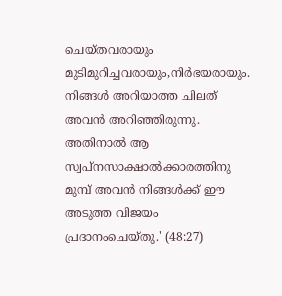ചെയ്തവരായും മുടിമുറിച്ചവരായും,നിര്‍ഭയരായും. നിങ്ങള്‍ അറിയാത്ത ചിലത് അവന്‍ അറിഞ്ഞിരുന്നു. അതിനാല്‍ ആ സ്വപ്നസാക്ഷാല്‍ക്കാരത്തിനു മുമ്പ് അവന്‍ നിങ്ങള്‍ക്ക് ഈ അടുത്ത വിജയം പ്രദാനംചെയ്തു.' (48:27)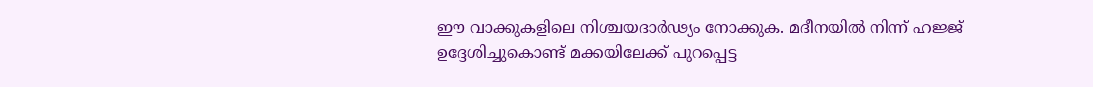ഈ വാക്കുകളിലെ നിശ്ചയദാര്‍ഢ്യം നോക്കുക. മദീനയില്‍ നിന്ന് ഹജ്ജ് ഉദ്ദേശിച്ചുകൊണ്ട് മക്കയിലേക്ക് പുറപ്പെട്ട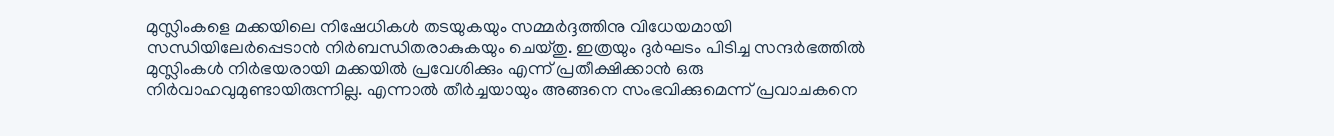മുസ്ലിംകളെ മക്കയിലെ നിഷേധികള്‍ തടയുകയും സമ്മര്‍ദ്ദത്തിനു വിധേയമായി സന്ധിയിലേര്‍പ്പെടാന്‍ നിര്‍ബന്ധിതരാകുകയും ചെയ്തു. ഇത്രയും ദുര്‍ഘടം പിടിച്ച സന്ദര്‍ഭത്തില്‍ മുസ്ലിംകള്‍ നിര്‍ഭയരായി മക്കയില്‍ പ്രവേശിക്കും എന്ന് പ്രതീക്ഷിക്കാന്‍ ഒരു നിര്‍വാഹവുമുണ്ടായിരുന്നില്ല. എന്നാല്‍ തീര്‍ച്ചയായും അങ്ങനെ സംഭവിക്കുമെന്ന് പ്രവാചകനെ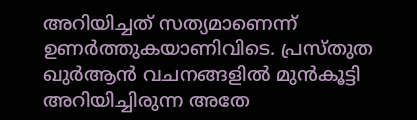അറിയിച്ചത് സത്യമാണെന്ന് ഉണര്‍ത്തുകയാണിവിടെ. പ്രസ്തുത ഖുര്‍ആന്‍ വചനങ്ങളില്‍ മുന്‍കൂട്ടി അറിയിച്ചിരുന്ന അതേ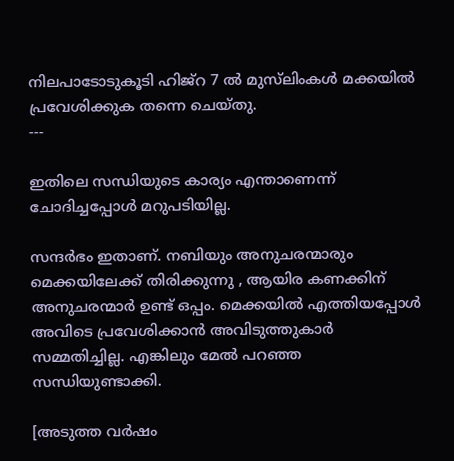നിലപാടോടുകൂടി ഹിജ്‌റ 7 ല്‍ മുസ്‌ലിംകള്‍ മക്കയില്‍ പ്രവേശിക്കുക തന്നെ ചെയ്തു.
---

ഇതിലെ സന്ധിയുടെ കാര്യം എന്താണെന്ന് ചോദിച്ചപ്പോള്‍ മറുപടിയില്ല.

സന്ദര്‍ഭം ഇതാണ്. നബിയും അനുചരന്മാരും മെക്കയിലേക്ക് തിരിക്കുന്നു , ആയിര കണക്കിന് അനുചരന്മാര്‍ ഉണ്ട് ഒപ്പം. മെക്കയില്‍ എത്തിയപ്പോള്‍ അവിടെ പ്രവേശിക്കാന്‍ അവിടുത്തുകാര്‍ സമ്മതിച്ചില്ല. എങ്കിലും മേല്‍ പറഞ്ഞ സന്ധിയുണ്ടാക്കി.

[അടുത്ത വര്‍ഷം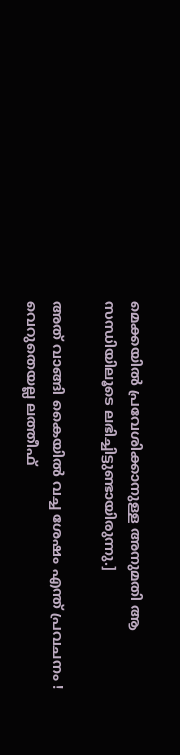മെക്കയില്‍ പ്രവേശിക്കാനുള്ള അനുമതി ആ സന്ധിയിലൂടെ ലഭിച്ചിട്ടുണ്ടായിരുന്നു.]

അത് വാങ്ങി കൈയില്‍ വച്ച ശേഷം എന്ത് പ്രവചനം ! വെറുതെയല്ല ലത്തീഫ്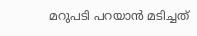മറുപടി പറയാന്‍ മടിച്ചത്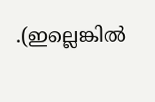.(ഇല്ലെങ്കില്‍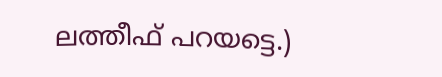ലത്തീഫ് പറയട്ടെ.)